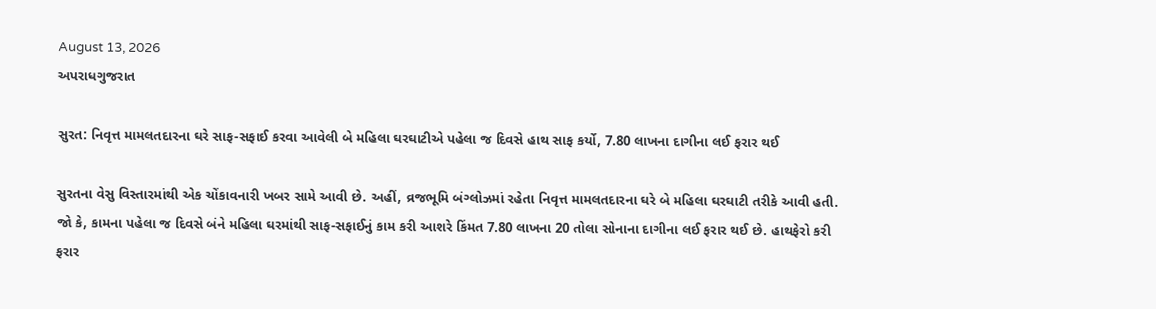August 13, 2026
અપરાધગુજરાત

સુરત: નિવૃત્ત મામલતદારના ઘરે સાફ-સફાઈ કરવા આવેલી બે મહિલા ઘરઘાટીએ પહેલા જ દિવસે હાથ સાફ કર્યો, 7.80 લાખના દાગીના લઈ ફરાર થઈ

સુરતના વેસુ વિસ્તારમાંથી એક ચોંકાવનારી ખબર સામે આવી છે. અહીં, વ્રજભૂમિ બંગ્લોઝમાં રહેતા નિવૃત્ત મામલતદારના ઘરે બે મહિલા ઘરઘાટી તરીકે આવી હતી. જો કે, કામના પહેલા જ દિવસે બંને મહિલા ઘરમાંથી સાફ-સફાઈનું કામ કરી આશરે કિંમત 7.80 લાખના 20 તોલા સોનાના દાગીના લઈ ફરાર થઈ છે. હાથફેરો કરી ફરાર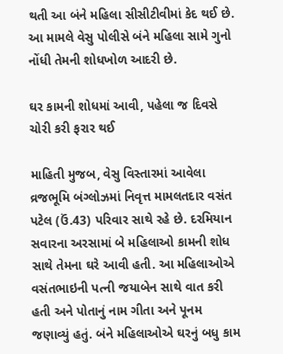થતી આ બંને મહિલા સીસીટીવીમાં કેદ થઈ છે. આ મામલે વેસુ પોલીસે બંને મહિલા સામે ગુનો નોંધી તેમની શોધખોળ આદરી છે.

ઘર કામની શોધમાં આવી, પહેલા જ દિવસે ચોરી કરી ફરાર થઈ

માહિતી મુજબ, વેસુ વિસ્તારમાં આવેલા વ્રજભૂમિ બંગ્લોઝમાં નિવૃત્ત મામલતદાર વસંત પટેલ (ઉં.43) પરિવાર સાથે રહે છે. દરમિયાન સવારના અરસામાં બે મહિલાઓ કામની શોધ સાથે તેમના ઘરે આવી હતી. આ મહિલાઓએ વસંતભાઇની પત્ની જયાબેન સાથે વાત કરી હતી અને પોતાનું નામ ગીતા અને પૂનમ જણાવ્યું હતું. બંને મહિલાઓએ ઘરનું બધુ કામ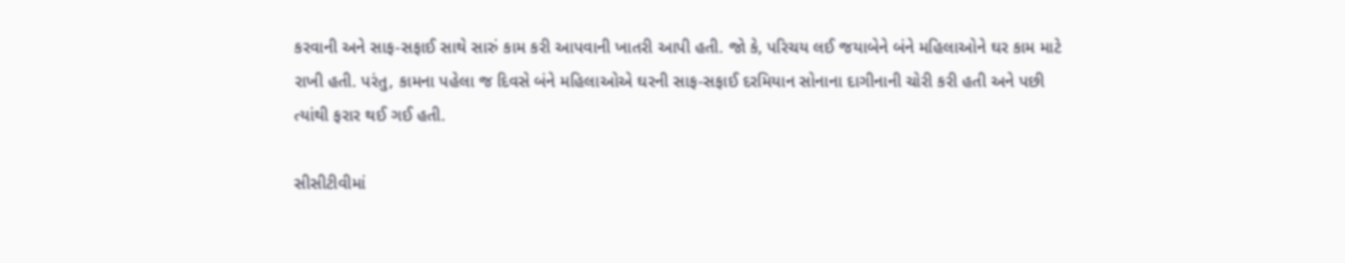કરવાની અને સાફ-સફાઈ સાથે સારું કામ કરી આપવાની ખાતરી આપી હતી. જો કે, પરિચય લઈ જયાબેને બંને મહિલાઓને ઘર કામ માટે રાખી હતી. પરંતુ, કામના પહેલા જ દિવસે બંને મહિલાઓએ ઘરની સાફ-સફાઈ દરમિયાન સોનાના દાગીનાની ચોરી કરી હતી અને પછી ત્યાંથી ફરાર થઈ ગઈ હતી.

સીસીટીવીમાં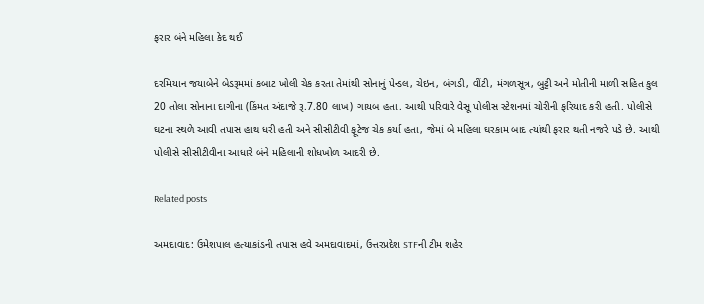ફરાર બંને મહિલા કેદ થઈ

દરમિયાન જયાબેને બેડરૂમમાં કબાટ ખોલી ચેક કરતા તેમાંથી સોનાનું પેન્ડલ, ચેઇન, બંગડી, વીંટી, મંગળસૂત્ર, બુટ્ટી અને મોતીની માળી સહિત કુલ 20 તોલા સોનાના દાગીના (કિંમત અંદાજે રૂ.7.80 લાખ) ગાયબ હતા. આથી પરિવારે વેસૂ પોલીસ સ્ટેશનમાં ચોરીની ફરિયાદ કરી હતી. પોલીસે ઘટના સ્થળે આવી તપાસ હાથ ધરી હતી અને સીસીટીવી ફૂટેજ ચેક કર્યા હતા, જેમાં બે મહિલા ઘરકામ બાદ ત્યાંથી ફરાર થતી નજરે પડે છે. આથી પોલીસે સીસીટીવીના આધારે બંને મહિલાની શોધખોળ આદરી છે.

Related posts

અમદાવાદ: ઉમેશપાલ હત્યાકાંડની તપાસ હવે અમદાવાદમાં, ઉત્તરપ્રદેશ STFની ટીમ શહેર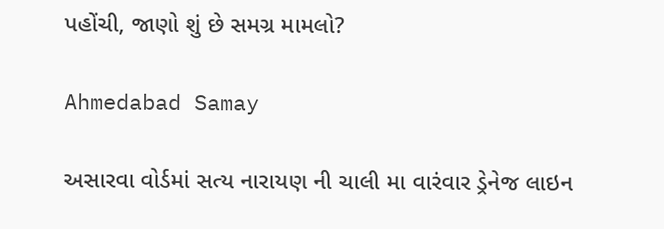પહોંચી, જાણો શું છે સમગ્ર મામલો?

Ahmedabad Samay

અસારવા વોર્ડમાં સત્ય નારાયણ ની ચાલી મા વારંવાર ડ્રેનેજ લાઇન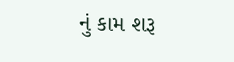નું કામ શરૂ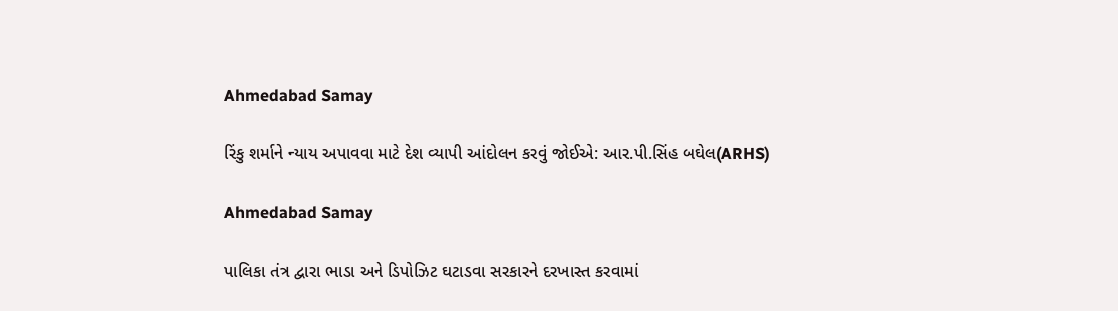Ahmedabad Samay

રિંકુ શર્માને ન્યાય અપાવવા માટે દેશ વ્યાપી આંદોલન કરવું જોઈએ: આર.પી.સિંહ બઘેલ(ARHS)

Ahmedabad Samay

પાલિકા તંત્ર દ્વારા ભાડા અને ડિપોઝિટ ઘટાડવા સરકારને દરખાસ્ત કરવામાં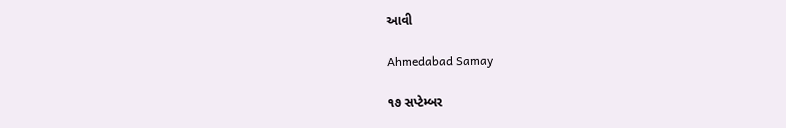આવી

Ahmedabad Samay

૧૭ સપ્ટેમ્બર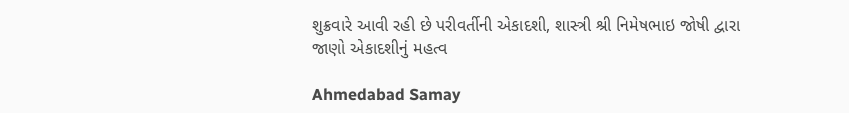શુક્રવારે આવી રહી છે પરીવર્તીની એકાદશી, શાસ્ત્રી શ્રી નિમેષભાઇ જોષી દ્વારા જાણો એકાદશીનું મહત્વ

Ahmedabad Samay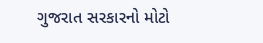ગુજરાત સરકારનો મોટો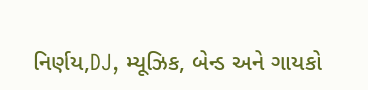નિર્ણય,DJ, મ્યૂઝિક, બેન્ડ અને ગાયકો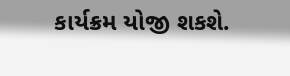કાર્યક્રમ યોજી શકશે.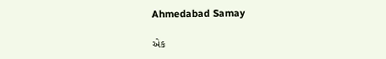Ahmedabad Samay

એક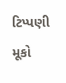ટિપ્પણી મૂકો